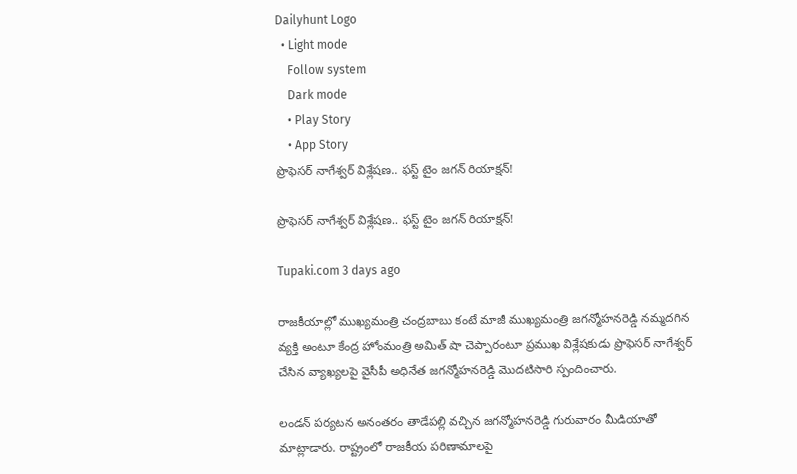Dailyhunt Logo
  • Light mode
    Follow system
    Dark mode
    • Play Story
    • App Story
ప్రొఫెసర్ నాగేశ్వర్ విశ్లేషణ.. ఫస్ట్ టైం జగన్ రియాక్షన్!

ప్రొఫెసర్ నాగేశ్వర్ విశ్లేషణ.. ఫస్ట్ టైం జగన్ రియాక్షన్!

Tupaki.com 3 days ago

రాజకీయాల్లో ముఖ్యమంత్రి చంద్రబాబు కంటే మాజీ ముఖ్యమంత్రి జగన్మోహనరెడ్డి నమ్మదగిన వ్యక్తి అంటూ కేంద్ర హోంమంత్రి అమిత్ షా చెప్పారంటూ ప్రముఖ విశ్లేషకుడు ప్రొఫెసర్ నాగేశ్వర్ చేసిన వ్యాఖ్యలపై వైసీపీ అధినేత జగన్మోహనరెడ్డి మొదటిసారి స్పందించారు.

లండన్ పర్యటన అనంతరం తాడేపల్లి వచ్చిన జగన్మోహనరెడ్డి గురువారం మీడియాతో మాట్లాడారు. రాష్ట్రంలో రాజకీయ పరిణామాలపై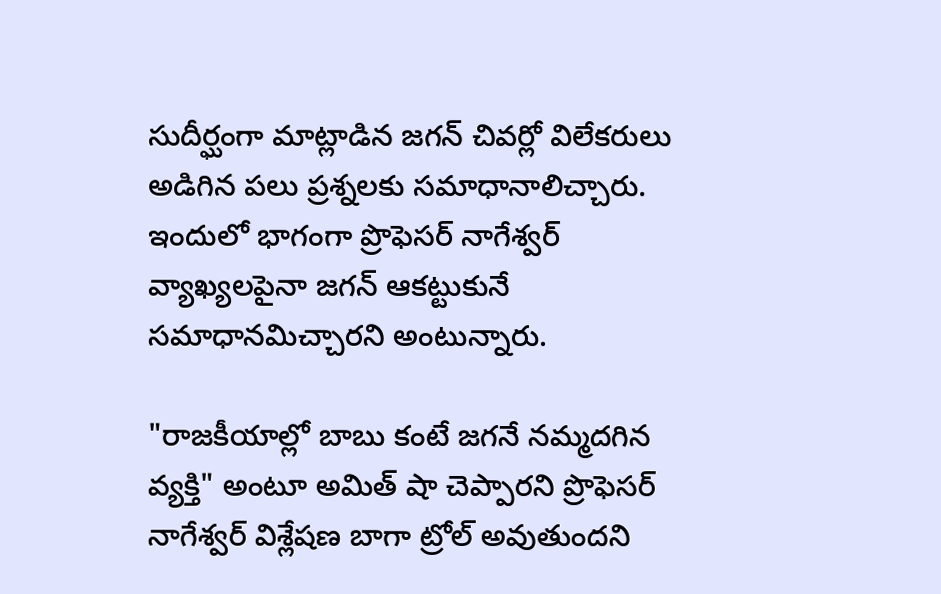సుదీర్ఘంగా మాట్లాడిన జగన్ చివర్లో విలేకరులు అడిగిన పలు ప్రశ్నలకు సమాధానాలిచ్చారు. ఇందులో భాగంగా ప్రొఫెసర్ నాగేశ్వర్ వ్యాఖ్యలపైనా జగన్ ఆకట్టుకునే సమాధానమిచ్చారని అంటున్నారు.

"రాజకీయాల్లో బాబు కంటే జగనే నమ్మదగిన వ్యక్తి" అంటూ అమిత్ షా చెప్పారని ప్రొఫెసర్ నాగేశ్వర్ విశ్లేషణ బాగా ట్రోల్ అవుతుందని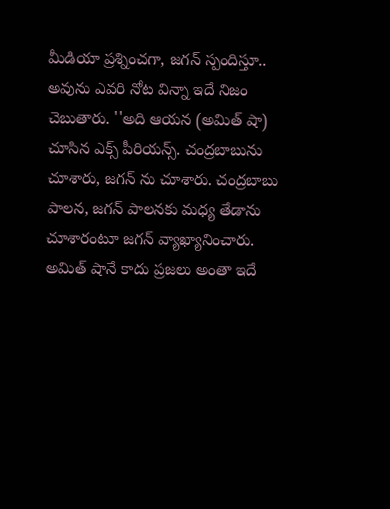మీడియా ప్రశ్నించగా, జగన్ స్పందిస్తూ.. అవును ఎవరి నోట విన్నా ఇదే నిజం చెబుతారు. ''అది ఆయన (అమిత్ షా) చూసిన ఎక్స్ పీరియన్స్. చంద్రబాబును చూశారు, జగన్ ను చూశారు. చంద్రబాబు పాలన, జగన్ పాలనకు మధ్య తేడాను చూశారంటూ జగన్ వ్యాఖ్యానించారు. అమిత్ షానే కాదు ప్రజలు అంతా ఇదే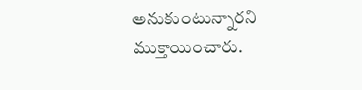అనుకుంటున్నారని ముక్తాయించారు.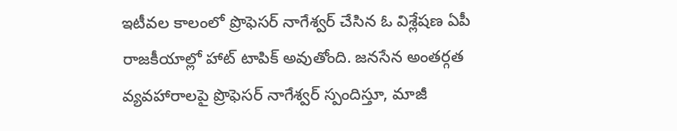ఇటీవల కాలంలో ప్రొఫెసర్ నాగేశ్వర్ చేసిన ఓ విశ్లేషణ ఏపీ రాజకీయాల్లో హాట్ టాపిక్ అవుతోంది. జనసేన అంతర్గత వ్యవహారాలపై ప్రొఫెసర్ నాగేశ్వర్ స్పందిస్తూ, మాజీ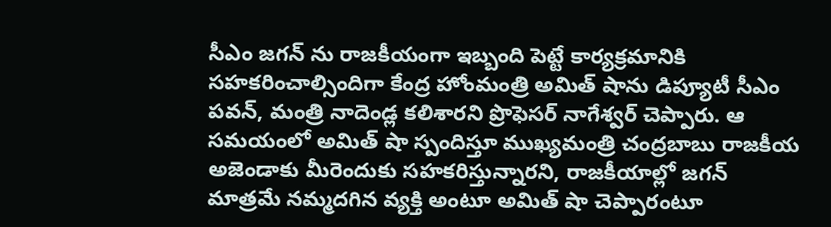సీఎం జగన్ ను రాజకీయంగా ఇబ్బంది పెట్టే కార్యక్రమానికి సహకరించాల్సిందిగా కేంద్ర హోంమంత్రి అమిత్ షాను డిప్యూటీ సీఎం పవన్, మంత్రి నాదెండ్ల కలిశారని ప్రొఫెసర్ నాగేశ్వర్ చెప్పారు. ఆ సమయంలో అమిత్ షా స్పందిస్తూ ముఖ్యమంత్రి చంద్రబాబు రాజకీయ అజెండాకు మీరెందుకు సహకరిస్తున్నారని, రాజకీయాల్లో జగన్ మాత్రమే నమ్మదగిన వ్యక్తి అంటూ అమిత్ షా చెప్పారంటూ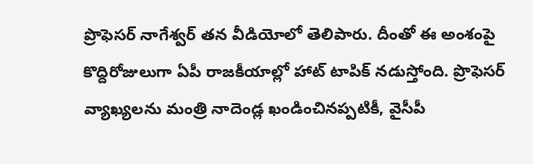ప్రొఫెసర్ నాగేశ్వర్ తన వీడియోలో తెలిపారు. దీంతో ఈ అంశంపై కొద్దిరోజులుగా ఏపీ రాజకీయాల్లో హాట్ టాపిక్ నడుస్తోంది. ప్రొఫెసర్ వ్యాఖ్యలను మంత్రి నాదెండ్ల ఖండించినప్పటికీ, వైసీపీ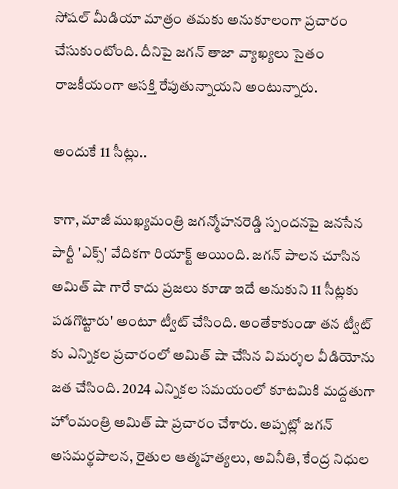సోషల్ మీడియా మాత్రం తమకు అనుకూలంగా ప్రచారం చేసుకుంటోంది. దీనిపై జగన్ తాజా వ్యాఖ్యలు సైతం రాజకీయంగా ఆసక్తి రేపుతున్నాయని అంటున్నారు.

అందుకే 11 సీట్లు..

కాగా, మాజీ ముఖ్యమంత్రి జగన్మోహనరెడ్డి స్పందనపై జనసేన పార్టీ 'ఎక్స్' వేదికగా రియాక్ట్ అయింది. జగన్ పాలన చూసిన అమిత్ షా గారే కాదు ప్రజలు కూడా ఇదే అనుకుని 11 సీట్లకు పడగొట్టారు' అంటూ ట్వీట్ చేసింది. అంతేకాకుండా తన ట్వీట్ కు ఎన్నికల ప్రచారంలో అమిత్ షా చేసిన విమర్శల వీడియోను జత చేసింది. 2024 ఎన్నికల సమయంలో కూటమికి మద్దతుగా హోంమంత్రి అమిత్ షా ప్రచారం చేశారు. అప్పట్లో జగన్ అసమర్థపాలన, రైతుల ఆత్మహత్యలు, అవినీతి, కేంద్ర నిధుల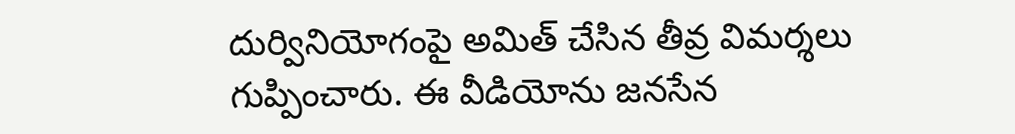దుర్వినియోగంపై అమిత్ చేసిన తీవ్ర విమర్శలు గుప్పించారు. ఈ వీడియోను జనసేన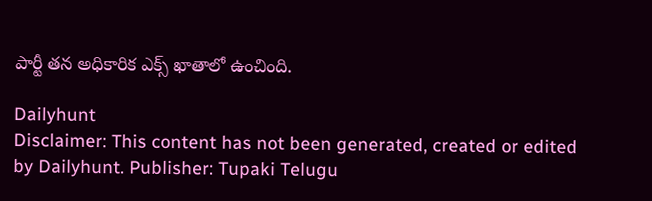పార్టీ తన అధికారిక ఎక్స్ ఖాతాలో ఉంచింది.

Dailyhunt
Disclaimer: This content has not been generated, created or edited by Dailyhunt. Publisher: Tupaki Telugu